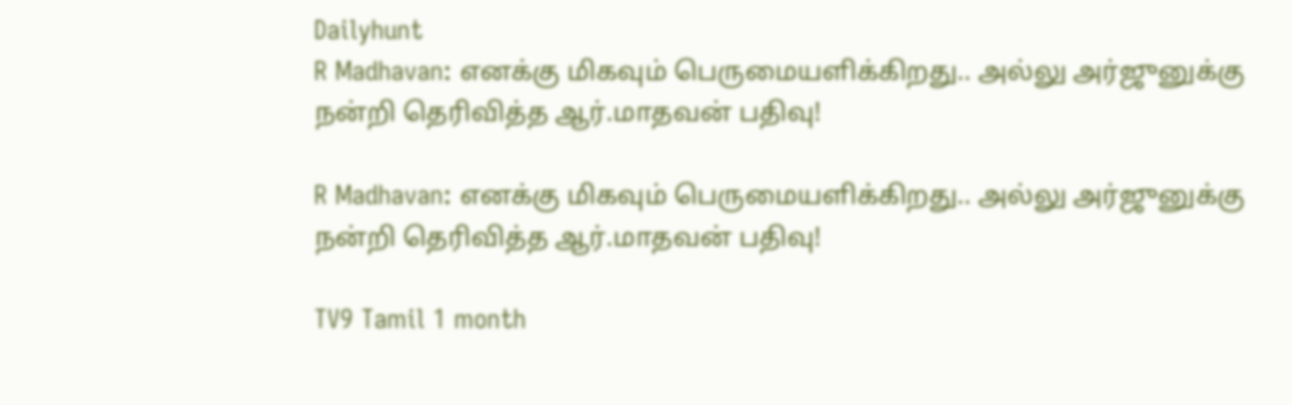Dailyhunt
R Madhavan: எனக்கு மிகவும் பெருமையளிக்கிறது.. அல்லு அர்ஜுனுக்கு நன்றி தெரிவித்த ஆர்.மாதவன் பதிவு!

R Madhavan: எனக்கு மிகவும் பெருமையளிக்கிறது.. அல்லு அர்ஜுனுக்கு நன்றி தெரிவித்த ஆர்.மாதவன் பதிவு!

TV9 Tamil 1 month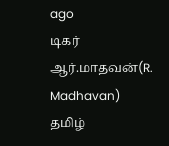ago
டிகர் ஆர்.மாதவன்(R. Madhavan) தமிழ்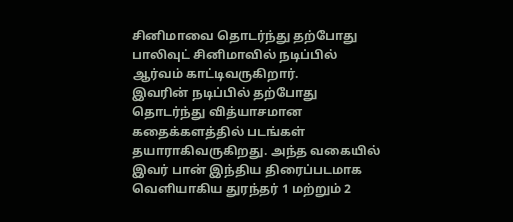சினிமாவை தொடர்ந்து தற்போது பாலிவுட் சினிமாவில் நடிப்பில் ஆர்வம் காட்டிவருகிறார்.
இவரின் நடிப்பில் தற்போது தொடர்ந்து வித்யாசமான கதைக்களத்தில் படங்கள் தயாராகிவருகிறது. அந்த வகையில் இவர் பான் இந்திய திரைப்படமாக வெளியாகிய துரந்தர் 1 மற்றும் 2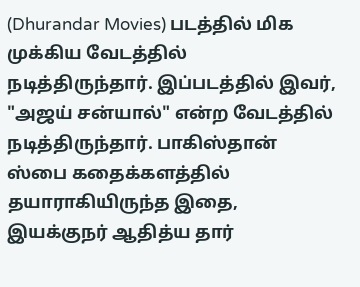(Dhurandar Movies) படத்தில் மிக முக்கிய வேடத்தில் நடித்திருந்தார். இப்படத்தில் இவர், "அஜய் சன்யால்" என்ற வேடத்தில் நடித்திருந்தார். பாகிஸ்தான் ஸ்பை கதைக்களத்தில் தயாராகியிருந்த இதை, இயக்குநர் ஆதித்ய தார்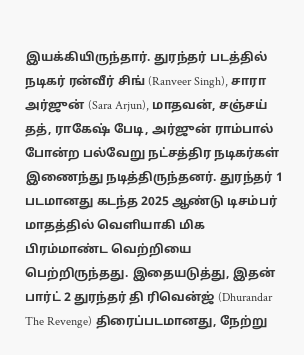இயக்கியிருந்தார். துரந்தர் படத்தில் நடிகர் ரன்வீர் சிங் (Ranveer Singh), சாரா அர்ஜுன் (Sara Arjun), மாதவன், சஞ்சய் தத், ராகேஷ் பேடி, அர்ஜுன் ராம்பால் போன்ற பல்வேறு நட்சத்திர நடிகர்கள் இணைந்து நடித்திருந்தனர். துரந்தர் 1 படமானது கடந்த 2025 ஆண்டு டிசம்பர் மாதத்தில் வெளியாகி மிக பிரம்மாண்ட வெற்றியை பெற்றிருந்தது. இதையடுத்து, இதன் பார்ட் 2 துரந்தர் தி ரிவென்ஜ் (Dhurandar The Revenge) திரைப்படமானது, நேற்று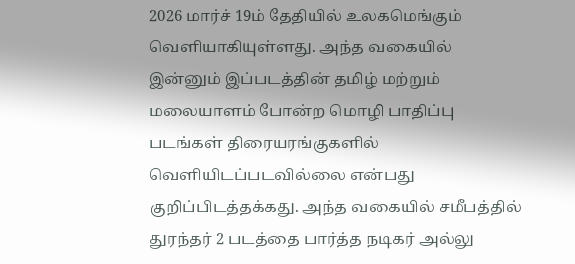2026 மார்ச் 19ம் தேதியில் உலகமெங்கும் வெளியாகியுள்ளது. அந்த வகையில் இன்னும் இப்படத்தின் தமிழ் மற்றும் மலையாளம் போன்ற மொழி பாதிப்பு படங்கள் திரையரங்குகளில் வெளியிடப்படவில்லை என்பது குறிப்பிடத்தக்கது. அந்த வகையில் சமீபத்தில் துரந்தர் 2 படத்தை பார்த்த நடிகர் அல்லு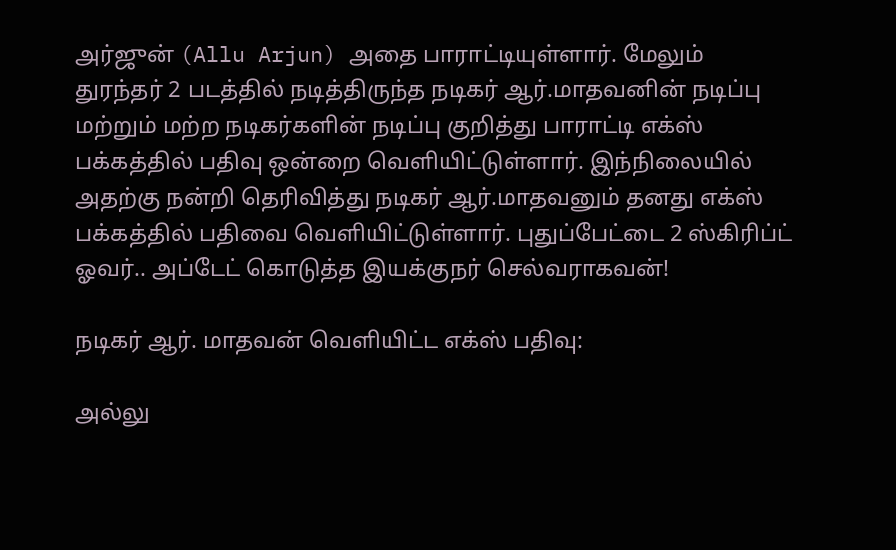அர்ஜுன் (Allu Arjun) அதை பாராட்டியுள்ளார். மேலும் துரந்தர் 2 படத்தில் நடித்திருந்த நடிகர் ஆர்.மாதவனின் நடிப்பு மற்றும் மற்ற நடிகர்களின் நடிப்பு குறித்து பாராட்டி எக்ஸ் பக்கத்தில் பதிவு ஒன்றை வெளியிட்டுள்ளார். இந்நிலையில் அதற்கு நன்றி தெரிவித்து நடிகர் ஆர்.மாதவனும் தனது எக்ஸ் பக்கத்தில் பதிவை வெளியிட்டுள்ளார். புதுப்பேட்டை 2 ஸ்கிரிப்ட் ஓவர்.. அப்டேட் கொடுத்த இயக்குநர் செல்வராகவன்!

நடிகர் ஆர். மாதவன் வெளியிட்ட எக்ஸ் பதிவு:

அல்லு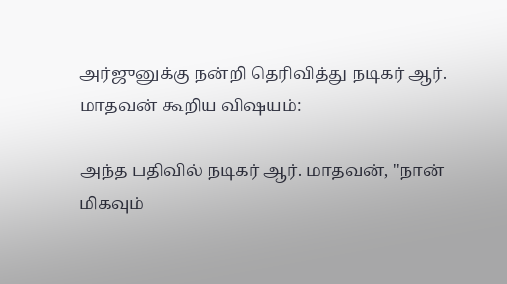அர்ஜுனுக்கு நன்றி தெரிவித்து நடிகர் ஆர். மாதவன் கூறிய விஷயம்:

அந்த பதிவில் நடிகர் ஆர். மாதவன், "நான் மிகவும்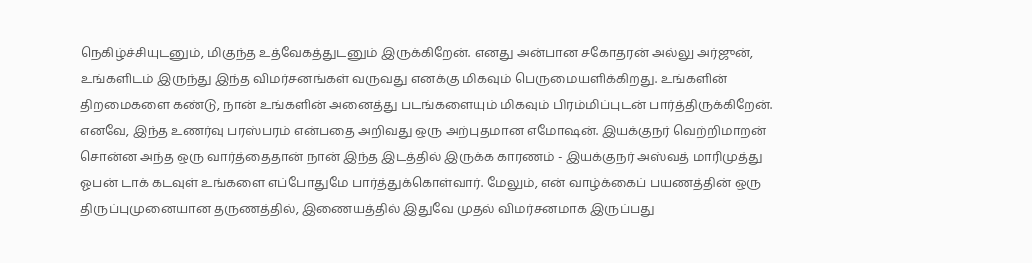நெகிழ்ச்சியுடனும், மிகுந்த உத்வேகத்துடனும் இருக்கிறேன். எனது அன்பான சகோதரன் அல்லு அர்ஜுன், உங்களிடம் இருந்து இந்த விமர்சனங்கள் வருவது எனக்கு மிகவும் பெருமையளிக்கிறது. உங்களின் திறமைகளை கண்டு, நான் உங்களின் அனைத்து படங்களையும் மிகவும் பிரம்மிப்புடன் பார்த்திருக்கிறேன். எனவே, இந்த உணர்வு பரஸ்பரம் என்பதை அறிவது ஒரு அற்புதமான எமோஷன். இயக்குநர் வெற்றிமாறன் சொன்ன அந்த ஒரு வார்த்தைதான் நான் இந்த இடத்தில் இருக்க காரணம் - இயக்குநர் அஸ்வத் மாரிமுத்து ஓபன் டாக் கடவுள் உங்களை எப்போதுமே பார்த்துக்கொள்வார். மேலும், என் வாழ்க்கைப் பயணத்தின் ஒரு திருப்புமுனையான தருணத்தில், இணையத்தில் இதுவே முதல் விமர்சனமாக இருப்பது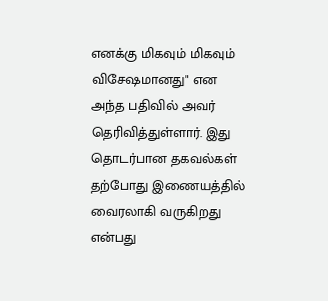எனக்கு மிகவும் மிகவும் விசேஷமானது" என அந்த பதிவில் அவர் தெரிவித்துள்ளார். இது தொடர்பான தகவல்கள் தற்போது இணையத்தில் வைரலாகி வருகிறது என்பது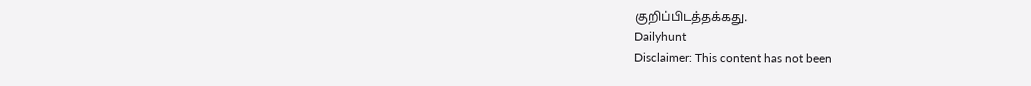குறிப்பிடத்தக்கது.
Dailyhunt
Disclaimer: This content has not been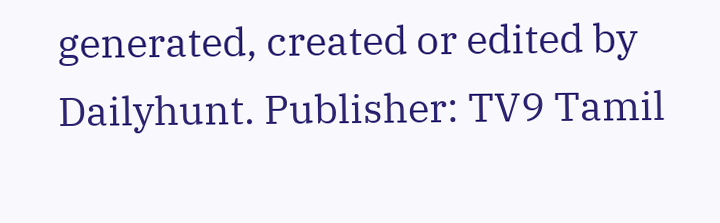generated, created or edited by Dailyhunt. Publisher: TV9 Tamil